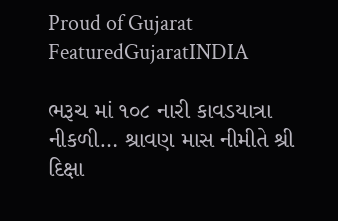Proud of Gujarat
FeaturedGujaratINDIA

ભરૂચ માં ૧૦૮ નારી કાવડયાત્રા નીકળી… શ્રાવણ માસ નીમીતે શ્રી દિક્ષા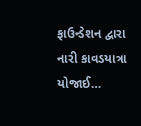ફાઉન્ડેશન દ્વારા નારી કાવડયાત્રા યોજાઈ…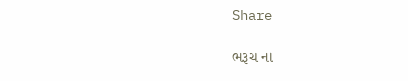Share

ભરૂચ ના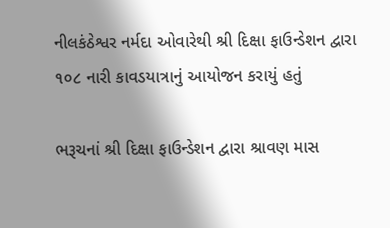નીલકંઠેશ્વર નર્મદા ઓવારેથી શ્રી દિક્ષા ફાઉન્ડેશન દ્વારા ૧૦૮ નારી કાવડયાત્રાનું આયોજન કરાયું હતું

ભરૂચનાં શ્રી દિક્ષા ફાઉન્ડેશન દ્વારા શ્રાવણ માસ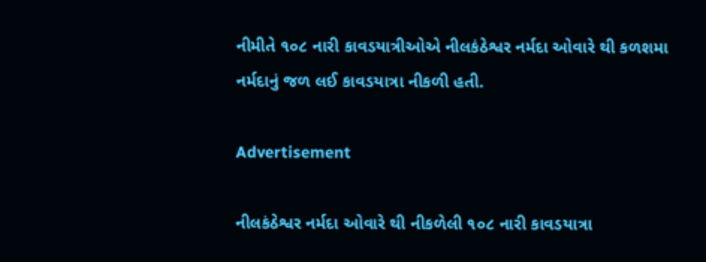નીમીતે ૧૦૮ નારી કાવડયાત્રીઓએ નીલકંઠેશ્વર નર્મદા ઓવારે થી કળશમા નર્મદાનું જળ લઈ કાવડયાત્રા નીકળી હતી.

Advertisement

નીલકંઠેશ્વર નર્મદા ઓવારે થી નીકળેલી ૧૦૮ નારી કાવડયાત્રા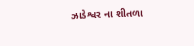ઝાડેશ્વર ના શીતળા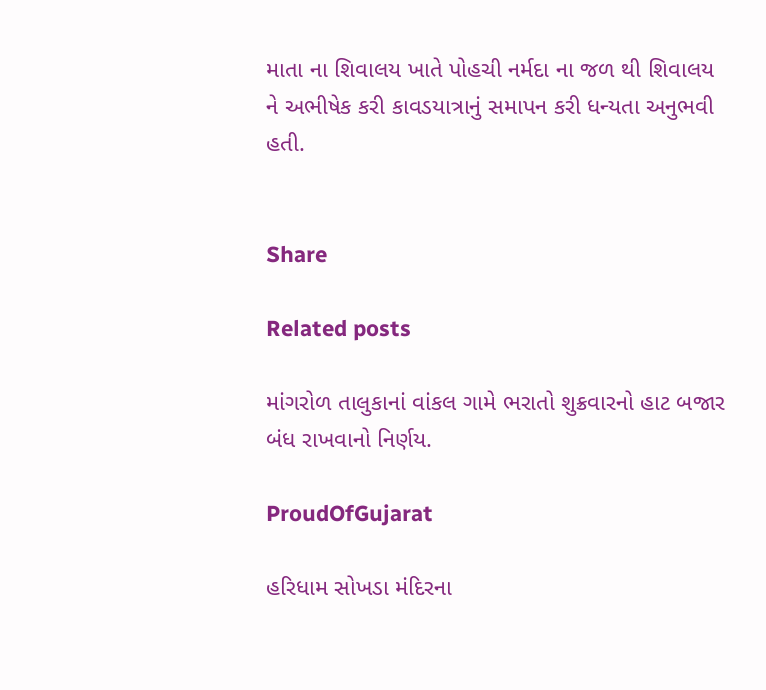માતા ના શિવાલય ખાતે પોહચી નર્મદા ના જળ થી શિવાલય ને અભીષેક કરી કાવડયાત્રાનું સમાપન કરી ધન્યતા અનુભવી હતી.


Share

Related posts

માંગરોળ તાલુકાનાં વાંકલ ગામે ભરાતો શુક્રવારનો હાટ બજાર બંધ રાખવાનો નિર્ણય.

ProudOfGujarat

હરિધામ સોખડા મંદિરના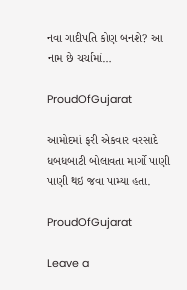નવા ગાદીપતિ કોણ બનશે? આ નામ છે ચર્ચામાં…

ProudOfGujarat

આમોદમાં ફરી એકવાર વરસાદે ધબધબાટી બોલાવતા માર્ગો પાણી પાણી થઇ જવા પામ્યા હતા.

ProudOfGujarat

Leave a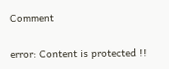Comment

error: Content is protected !!